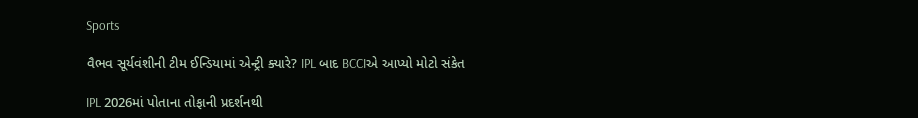Sports

વૈભવ સૂર્યવંશીની ટીમ ઈન્ડિયામાં એન્ટ્રી ક્યારે? IPL બાદ BCCIએ આપ્યો મોટો સંકેત

IPL 2026માં પોતાના તોફાની પ્રદર્શનથી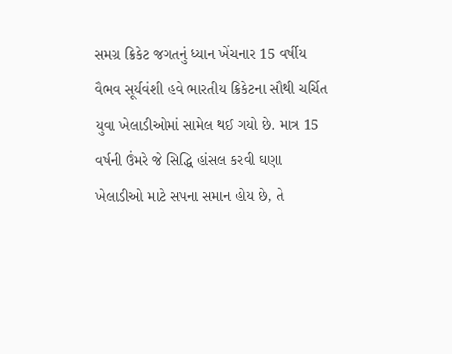સમગ્ર ક્રિકેટ જગતનું ધ્યાન ખેંચનાર 15 વર્ષીય વૈભવ સૂર્યવંશી હવે ભારતીય ક્રિકેટના સૌથી ચર્ચિત યુવા ખેલાડીઓમાં સામેલ થઈ ગયો છે. માત્ર 15 વર્ષની ઉંમરે જે સિદ્ધિ હાંસલ કરવી ઘણા ખેલાડીઓ માટે સપના સમાન હોય છે, તે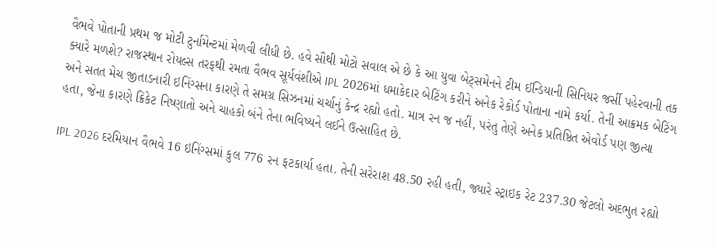વૈભવે પોતાની પ્રથમ જ મોટી ટુર્નામેન્ટમાં મેળવી લીધી છે. હવે સૌથી મોટો સવાલ એ છે કે આ યુવા બેટ્સમેનને ટીમ ઈન્ડિયાની સિનિયર જર્સી પહેરવાની તક ક્યારે મળશે? રાજસ્થાન રોયલ્સ તરફથી રમતા વૈભવ સૂર્યવંશીએ IPL 2026માં ધમાકેદાર બેટિંગ કરીને અનેક રેકોર્ડ પોતાના નામે કર્યા. તેની આક્રમક બેટિંગ અને સતત મેચ જીતાડનારી ઇનિંગ્સના કારણે તે સમગ્ર સિઝનમાં ચર્ચાનું કેન્દ્ર રહ્યો હતો. માત્ર રન જ નહીં, પરંતુ તેણે અનેક પ્રતિષ્ઠિત એવોર્ડ પણ જીત્યા હતા, જેના કારણે ક્રિકેટ નિષ્ણાતો અને ચાહકો બંને તેના ભવિષ્યને લઈને ઉત્સાહિત છે.

IPL 2026 દરમિયાન વૈભવે 16 ઇનિંગ્સમાં કુલ 776 રન ફટકાર્યા હતા. તેની સરેરાશ 48.50 રહી હતી, જ્યારે સ્ટ્રાઇક રેટ 237.30 જેટલો અદભુત રહ્યો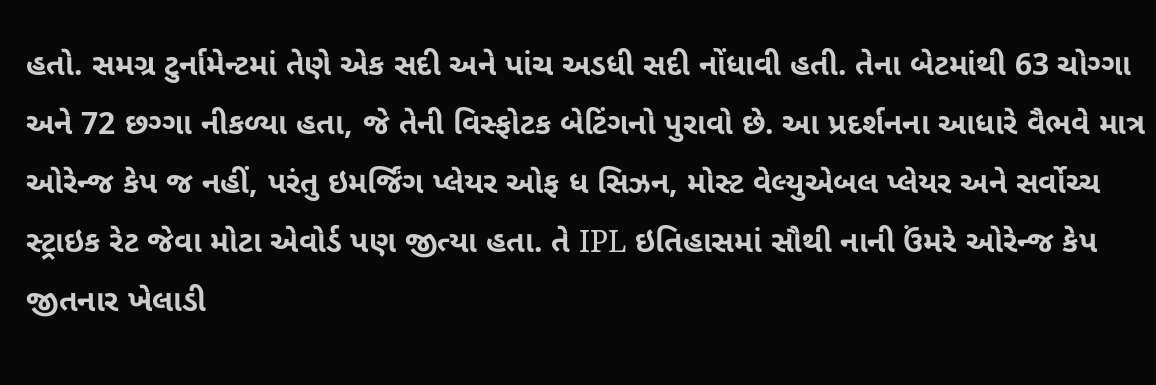હતો. સમગ્ર ટુર્નામેન્ટમાં તેણે એક સદી અને પાંચ અડધી સદી નોંધાવી હતી. તેના બેટમાંથી 63 ચોગ્ગા અને 72 છગ્ગા નીકળ્યા હતા, જે તેની વિસ્ફોટક બેટિંગનો પુરાવો છે. આ પ્રદર્શનના આધારે વૈભવે માત્ર ઓરેન્જ કેપ જ નહીં, પરંતુ ઇમર્જિંગ પ્લેયર ઓફ ધ સિઝન, મોસ્ટ વેલ્યુએબલ પ્લેયર અને સર્વોચ્ચ સ્ટ્રાઇક રેટ જેવા મોટા એવોર્ડ પણ જીત્યા હતા. તે IPL ઇતિહાસમાં સૌથી નાની ઉંમરે ઓરેન્જ કેપ જીતનાર ખેલાડી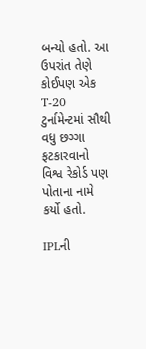બન્યો હતો. આ ઉપરાંત તેણે કોઈપણ એક T-20 ટુર્નામેન્ટમાં સૌથી વધુ છગ્ગા ફટકારવાનો વિશ્વ રેકોર્ડ પણ પોતાના નામે કર્યો હતો.

IPLની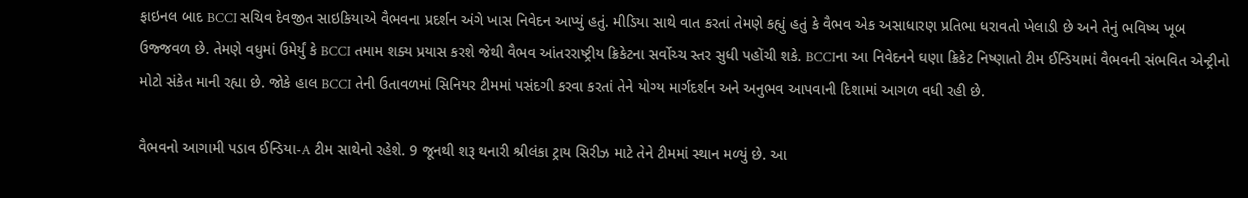ફાઇનલ બાદ BCCI સચિવ દેવજીત સાઇકિયાએ વૈભવના પ્રદર્શન અંગે ખાસ નિવેદન આપ્યું હતું. મીડિયા સાથે વાત કરતાં તેમણે કહ્યું હતું કે વૈભવ એક અસાધારણ પ્રતિભા ધરાવતો ખેલાડી છે અને તેનું ભવિષ્ય ખૂબ ઉજ્જવળ છે. તેમણે વધુમાં ઉમેર્યું કે BCCI તમામ શક્ય પ્રયાસ કરશે જેથી વૈભવ આંતરરાષ્ટ્રીય ક્રિકેટના સર્વોચ્ચ સ્તર સુધી પહોંચી શકે. BCCIના આ નિવેદનને ઘણા ક્રિકેટ નિષ્ણાતો ટીમ ઈન્ડિયામાં વૈભવની સંભવિત એન્ટ્રીનો મોટો સંકેત માની રહ્યા છે. જોકે હાલ BCCI તેની ઉતાવળમાં સિનિયર ટીમમાં પસંદગી કરવા કરતાં તેને યોગ્ય માર્ગદર્શન અને અનુભવ આપવાની દિશામાં આગળ વધી રહી છે.

વૈભવનો આગામી પડાવ ઈન્ડિયા-A ટીમ સાથેનો રહેશે. 9 જૂનથી શરૂ થનારી શ્રીલંકા ટ્રાય સિરીઝ માટે તેને ટીમમાં સ્થાન મળ્યું છે. આ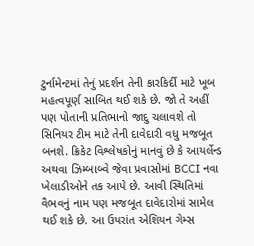ટુર્નામેન્ટમાં તેનું પ્રદર્શન તેની કારકિર્દી માટે ખૂબ મહત્વપૂર્ણ સાબિત થઈ શકે છે. જો તે અહીં પણ પોતાની પ્રતિભાનો જાદુ ચલાવશે તો સિનિયર ટીમ માટે તેની દાવેદારી વધુ મજબૂત બનશે. ક્રિકેટ વિશ્લેષકોનું માનવું છે કે આયર્લેન્ડ અથવા ઝિમ્બાબ્વે જેવા પ્રવાસોમાં BCCI નવા ખેલાડીઓને તક આપે છે. આવી સ્થિતિમાં વૈભવનું નામ પણ મજબૂત દાવેદારોમાં સામેલ થઈ શકે છે. આ ઉપરાંત એશિયન ગેમ્સ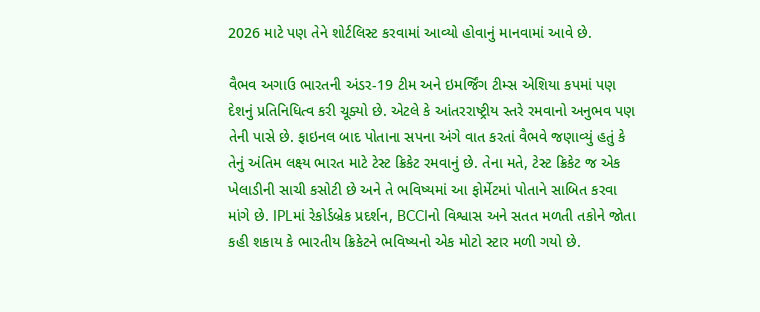2026 માટે પણ તેને શોર્ટલિસ્ટ કરવામાં આવ્યો હોવાનું માનવામાં આવે છે.

વૈભવ અગાઉ ભારતની અંડર-19 ટીમ અને ઇમર્જિંગ ટીમ્સ એશિયા કપમાં પણ દેશનું પ્રતિનિધિત્વ કરી ચૂક્યો છે. એટલે કે આંતરરાષ્ટ્રીય સ્તરે રમવાનો અનુભવ પણ તેની પાસે છે. ફાઇનલ બાદ પોતાના સપના અંગે વાત કરતાં વૈભવે જણાવ્યું હતું કે તેનું અંતિમ લક્ષ્ય ભારત માટે ટેસ્ટ ક્રિકેટ રમવાનું છે. તેના મતે, ટેસ્ટ ક્રિકેટ જ એક ખેલાડીની સાચી કસોટી છે અને તે ભવિષ્યમાં આ ફોર્મેટમાં પોતાને સાબિત કરવા માંગે છે. IPLમાં રેકોર્ડબ્રેક પ્રદર્શન, BCCIનો વિશ્વાસ અને સતત મળતી તકોને જોતા કહી શકાય કે ભારતીય ક્રિકેટને ભવિષ્યનો એક મોટો સ્ટાર મળી ગયો છે.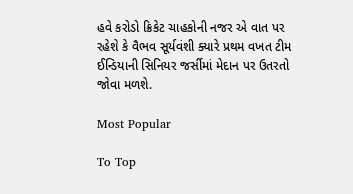હવે કરોડો ક્રિકેટ ચાહકોની નજર એ વાત પર રહેશે કે વૈભવ સૂર્યવંશી ક્યારે પ્રથમ વખત ટીમ ઈન્ડિયાની સિનિયર જર્સીમાં મેદાન પર ઉતરતો જોવા મળશે.

Most Popular

To Top